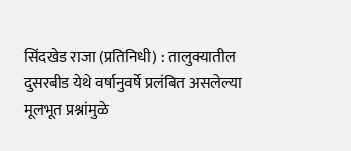सिंदखेड राजा (प्रतिनिधी) : तालुक्यातील दुसरबीड येथे वर्षानुवर्षे प्रलंबित असलेल्या मूलभूत प्रश्नांमुळे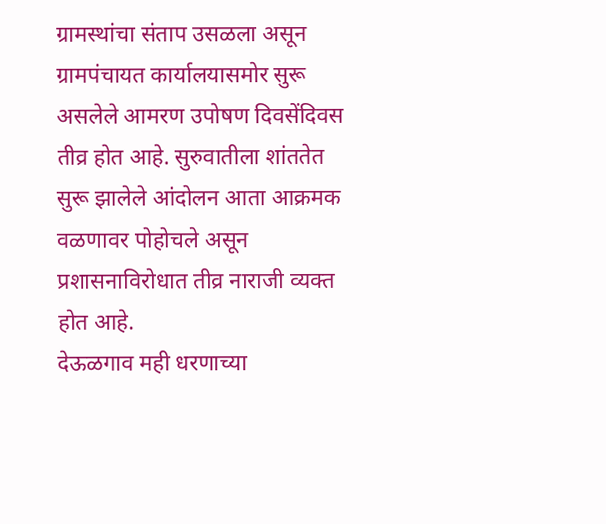ग्रामस्थांचा संताप उसळला असून ग्रामपंचायत कार्यालयासमोर सुरू असलेले आमरण उपोषण दिवसेंदिवस तीव्र होत आहे. सुरुवातीला शांततेत सुरू झालेले आंदोलन आता आक्रमक वळणावर पोहोचले असून प्रशासनाविरोधात तीव्र नाराजी व्यक्त होत आहे.
देऊळगाव मही धरणाच्या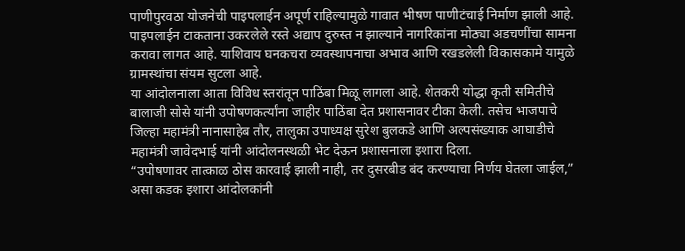पाणीपुरवठा योजनेची पाइपलाईन अपूर्ण राहिल्यामुळे गावात भीषण पाणीटंचाई निर्माण झाली आहे. पाइपलाईन टाकताना उकरलेले रस्ते अद्याप दुरुस्त न झाल्याने नागरिकांना मोठ्या अडचणींचा सामना करावा लागत आहे. याशिवाय घनकचरा व्यवस्थापनाचा अभाव आणि रखडलेली विकासकामे यामुळे ग्रामस्थांचा संयम सुटला आहे.
या आंदोलनाला आता विविध स्तरांतून पाठिंबा मिळू लागला आहे. शेतकरी योद्धा कृती समितीचे बालाजी सोसे यांनी उपोषणकर्त्यांना जाहीर पाठिंबा देत प्रशासनावर टीका केली. तसेच भाजपाचे जिल्हा महामंत्री नानासाहेब तौर, तालुका उपाध्यक्ष सुरेश बुलकडे आणि अल्पसंख्याक आघाडीचे महामंत्री जावेदभाई यांनी आंदोलनस्थळी भेट देऊन प्रशासनाला इशारा दिला.
“उपोषणावर तात्काळ ठोस कारवाई झाली नाही, तर दुसरबीड बंद करण्याचा निर्णय घेतला जाईल,” असा कडक इशारा आंदोलकांनी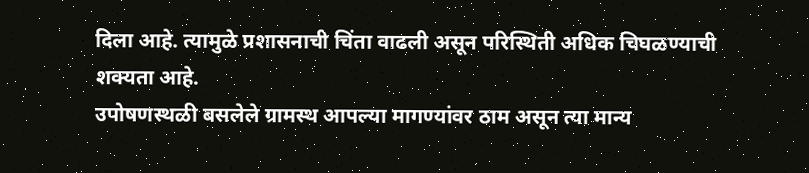दिला आहे. त्यामुळे प्रशासनाची चिंता वाढली असून परिस्थिती अधिक चिघळण्याची शक्यता आहे.
उपोषणस्थळी बसलेले ग्रामस्थ आपल्या मागण्यांवर ठाम असून त्या मान्य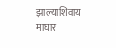झाल्याशिवाय माघार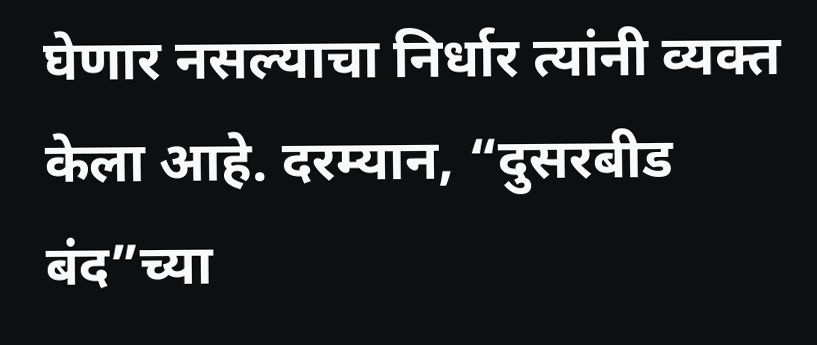घेणार नसल्याचा निर्धार त्यांनी व्यक्त केला आहे. दरम्यान, “दुसरबीड बंद”च्या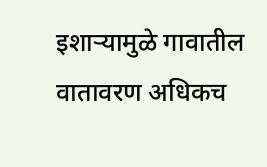इशाऱ्यामुळे गावातील वातावरण अधिकच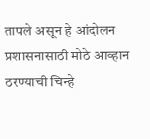तापले असून हे आंदोलन प्रशासनासाठी मोठे आव्हान ठरण्याची चिन्हे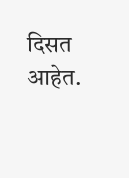दिसत आहेत.